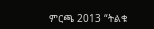ምርጫ 2013 “ትልቁ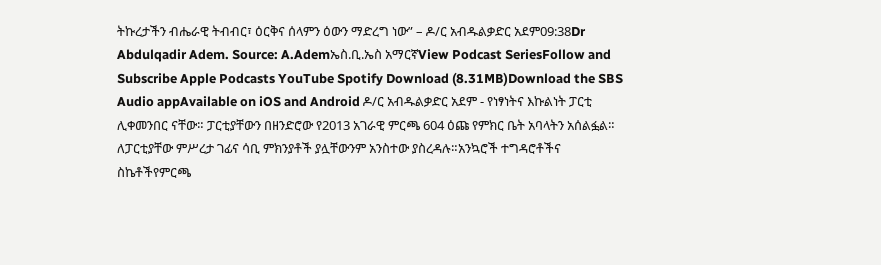ትኩረታችን ብሔራዊ ትብብር፣ ዕርቅና ሰላምን ዕውን ማድረግ ነው” – ዶ/ር አብዱልቃድር አደም09:38Dr Abdulqadir Adem. Source: A.Ademኤስ.ቢ.ኤስ አማርኛView Podcast SeriesFollow and Subscribe Apple Podcasts YouTube Spotify Download (8.31MB)Download the SBS Audio appAvailable on iOS and Android ዶ/ር አብዱልቃድር አደም - የነፃነትና እኩልነት ፓርቲ ሊቀመንበር ናቸው። ፓርቲያቸውን በዘንድሮው የ2013 አገራዊ ምርጫ 604 ዕጩ የምክር ቤት አባላትን አሰልፏል። ለፓርቲያቸው ምሥረታ ገፊና ሳቢ ምክንያቶች ያሏቸውንም አንስተው ያስረዳሉ።አንኳሮች ተግዳሮቶችና ስኬቶችየምርጫ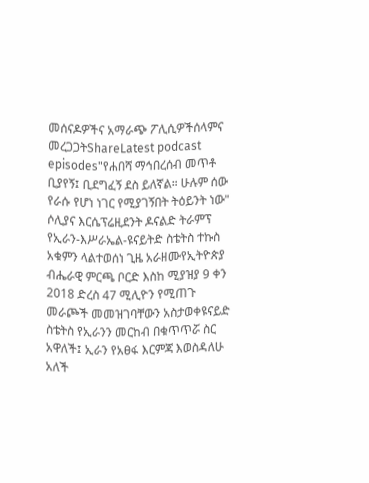መሰናዶዎችና አማራጭ ፖሊሲዎችሰላምና መረጋጋትShareLatest podcast episodes"የሐበሻ ማኅበረሰብ መጥቶ ቢያየኝ፤ ቢደግፈኝ ደስ ይለኛል። ሁሉም ሰው የራሱ የሆነ ነገር የሚያገኝበት ትዕይንት ነው" ሶሊያና እርሴፕሬዚደንት ዶናልድ ትራምፕ የኢራን-እሥራኤል-ዩናይትድ ስቴትስ ተኩስ አቁምን ላልተወሰነ ጊዜ አራዘሙየኢትዮጵያ ብሔራዊ ምርጫ ቦርድ እስከ ሚያዝያ 9 ቀን 2018 ድረስ 47 ሚሊዮን የሚጠጉ መራጮች መመዝገባቸውን አስታወቀዩናይድ ስቴትስ የኢራንን መርከብ በቁጥጥሯ ስር አዋለች፤ ኢራን የአፀፋ እርምጃ እወስዳለሁ አለች